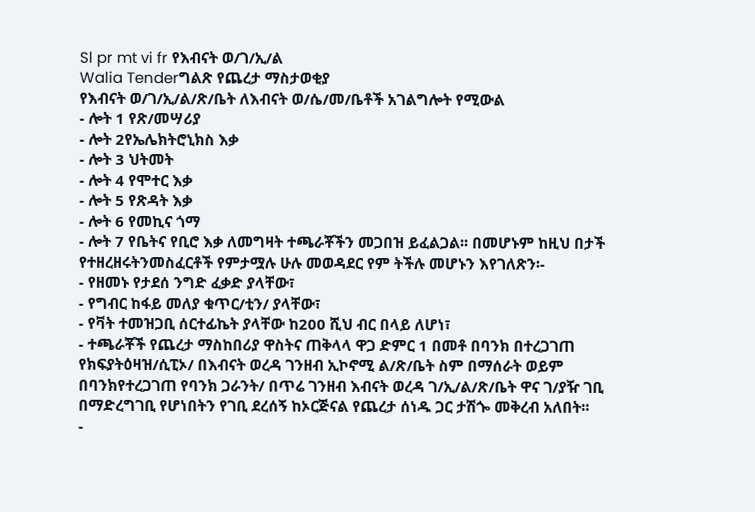Sl pr mt vi fr የእብናት ወ/ገ/ኢ/ል
Walia Tenderግልጽ የጨረታ ማስታወቂያ
የእብናት ወ/ገ/ኢ/ል/ጽ/ቤት ለእብናት ወ/ሴ/መ/ቤቶች አገልግሎት የሚውል
- ሎት 1 የጽ/መሣሪያ
- ሎት 2የኤሌክትሮኒክስ እቃ
- ሎት 3 ህትመት
- ሎት 4 የሞተር እቃ
- ሎት 5 የጽዳት እቃ
- ሎት 6 የመኪና ጎማ
- ሎት 7 የቤትና የቢሮ እቃ ለመግዛት ተጫራቾችን መጋበዝ ይፈልጋል፡፡ በመሆኑም ከዚህ በታች የተዘረዘሩትንመስፈርቶች የምታሟሉ ሁሉ መወዳደር የም ትችሉ መሆኑን እየገለጽን፡-
- የዘመኑ የታደሰ ንግድ ፈቃድ ያላቸው፣
- የግብር ከፋይ መለያ ቁጥር/ቲን/ ያላቸው፣
- የቫት ተመዝጋቢ ሰርተፊኬት ያላቸው ከ200 ሺህ ብር በላይ ለሆነ፣
- ተጫራቾች የጨረታ ማስከበሪያ ዋስትና ጠቅላላ ዋጋ ድምር 1 በመቶ በባንክ በተረጋገጠ የክፍያትዕዛዝ/ሲፒኦ/ በእብናት ወረዳ ገንዘብ ኢኮኖሚ ል/ጽ/ቤት ስም በማሰራት ወይም በባንክየተረጋገጠ የባንክ ጋራንት/ በጥሬ ገንዘብ እብናት ወረዳ ገ/ኢ/ል/ጽ/ቤት ዋና ገ/ያዥ ገቢ በማድረግገቢ የሆነበትን የገቢ ደረሰኝ ከኦርጅናል የጨረታ ሰነዱ ጋር ታሽጐ መቅረብ አለበት፡፡
-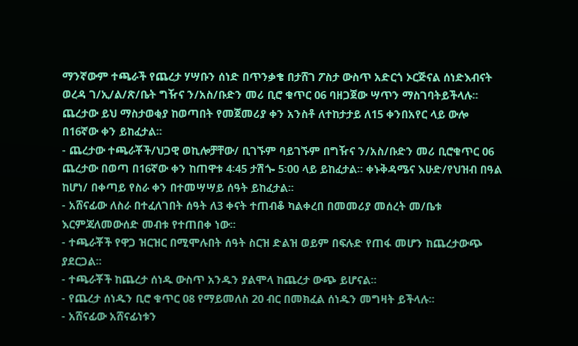ማንኛውም ተጫራች የጨረታ ሃሣቡን ሰነድ በጥንቃቄ በታሸገ ፖስታ ውስጥ አድርጎ ኦርጅናል ሰነድእብናት ወረዳ ገ/ኢ/ል/ጽ/ቤት ግዥና ን/አስ/ቡድን መሪ ቢሮ ቁጥር 06 ባዘጋጀው ሣጥን ማስገባትይችላሉ፡፡ ጨረታው ይህ ማስታወቂያ ከወጣበት የመጀመሪያ ቀን አንስቶ ለተከታታይ ለ15 ቀንበአየር ላይ ውሎ በ16ኛው ቀን ይከፈታል፡፡
- ጨረታው ተጫራቾች/ህጋዊ ወኪሎቻቸው/ ቢገኙም ባይገኙም በግዥና ን/አስ/ቡድን መሪ ቢሮቁጥር 06 ጨረታው በወጣ በ16ኛው ቀን ከጠዋቱ 4፡45 ታሽጐ 5፡00 ላይ ይከፈታል፡፡ ቀኑቅዳሜና እሁድ/የህዝብ በዓል ከሆነ/ በቀጣይ የስራ ቀን በተመሣሣይ ሰዓት ይከፈታል፡፡
- አሸናፊው ለስራ በተፈለገበት ሰዓት ለ3 ቀናት ተጠብቆ ካልቀረበ በመመሪያ መሰረት መ/ቤቱ እርምጃለመውሰድ መብቱ የተጠበቀ ነው፡፡
- ተጫራቾች የዋጋ ዝርዝር በሚሞሉበት ሰዓት ስርዝ ድልዝ ወይም በፍሉድ የጠፋ መሆን ከጨረታውጭ ያደርጋል፡፡
- ተጫራቾች ከጨረታ ሰነዱ ውስጥ አንዱን ያልሞላ ከጨረታ ውጭ ይሆናል፡፡
- የጨረታ ሰነዱን ቢሮ ቁጥር 08 የማይመለስ 20 ብር በመክፈል ሰነዱን መግዛት ይችላሉ፡፡
- አሸናፊው አሸናፊነቱን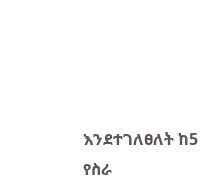እንደተገለፀለት ከ5 የስራ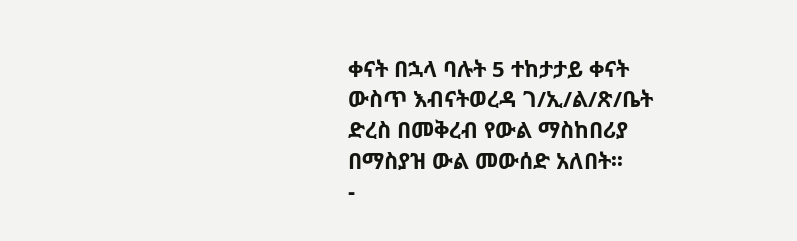ቀናት በኋላ ባሉት 5 ተከታታይ ቀናት ውስጥ እብናትወረዳ ገ/ኢ/ል/ጽ/ቤት ድረስ በመቅረብ የውል ማስከበሪያ በማስያዝ ውል መውሰድ አለበት፡፡
-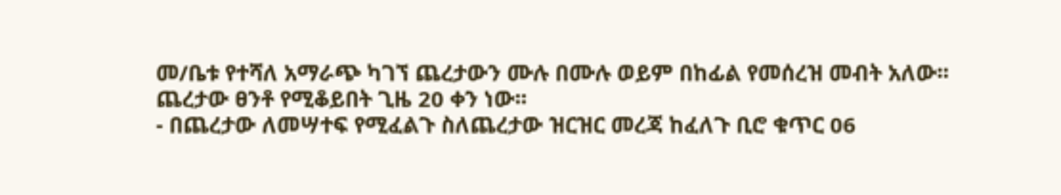መ/ቤቱ የተሻለ አማራጭ ካገኘ ጨረታውን ሙሉ በሙሉ ወይም በከፊል የመሰረዝ መብት አለው፡፡ ጨረታው ፀንቶ የሚቆይበት ጊዜ 20 ቀን ነው፡፡
- በጨረታው ለመሣተፍ የሚፈልጉ ስለጨረታው ዝርዝር መረጃ ከፈለጉ ቢሮ ቁጥር 06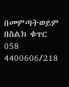በመምጣትወይም በስልክ ቁጥር 058 4400606/218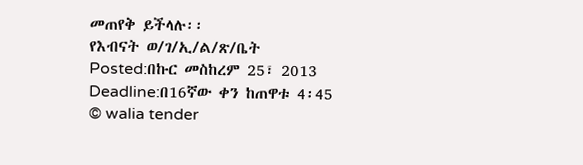መጠየቅ ይችላሉ፡፡
የእብናት ወ/ገ/ኢ/ል/ጽ/ቤት
Posted:በኩር መስከረም 25፣ 2013
Deadline:በ16ኛው ቀን ከጠዋቱ 4፡45
© walia tender